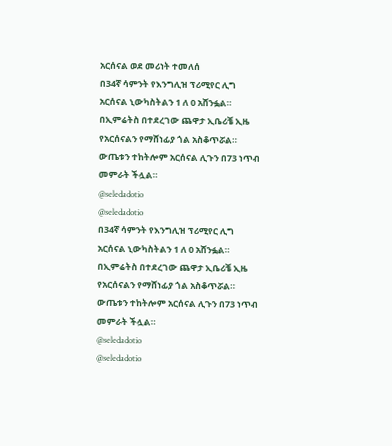አርሰናል ወደ መሪነት ተመለሰ
በ34ኛ ሳምንት የእንግሊዝ ፕሪሚየር ሊግ አርሰናል ኒውካስትልን 1 ለ 0 አሸንፏል።
በኢምሬትስ በተደረገው ጨዋታ ኢቤሪቼ ኢዜ የአርሰናልን የማሸነፊያ ጎል አስቆጥሯል።
ውጤቱን ተከትሎም አርሰናል ሊጉን በ73 ነጥብ መምራት ችሏል።
@seledadotio
@seledadotio
በ34ኛ ሳምንት የእንግሊዝ ፕሪሚየር ሊግ አርሰናል ኒውካስትልን 1 ለ 0 አሸንፏል።
በኢምሬትስ በተደረገው ጨዋታ ኢቤሪቼ ኢዜ የአርሰናልን የማሸነፊያ ጎል አስቆጥሯል።
ውጤቱን ተከትሎም አርሰናል ሊጉን በ73 ነጥብ መምራት ችሏል።
@seledadotio
@seledadotio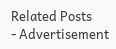Related Posts
- Advertisement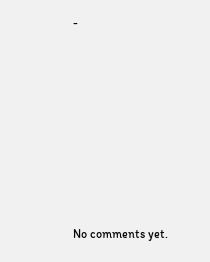-









No comments yet.